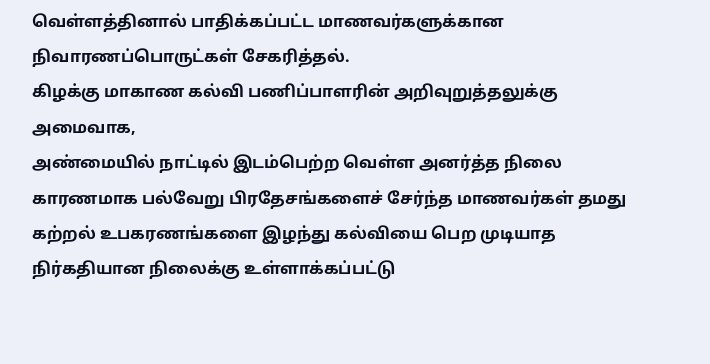வெள்ளத்தினால் பாதிக்கப்பட்ட மாணவர்களுக்கான நிவாரணப்பொருட்கள் சேகரித்தல்.
கிழக்கு மாகாண கல்வி பணிப்பாளரின் அறிவுறுத்தலுக்கு அமைவாக,
அண்மையில் நாட்டில் இடம்பெற்ற வெள்ள அனர்த்த நிலை காரணமாக பல்வேறு பிரதேசங்களைச் சேர்ந்த மாணவர்கள் தமது கற்றல் உபகரணங்களை இழந்து கல்வியை பெற முடியாத நிர்கதியான நிலைக்கு உள்ளாக்கப்பட்டு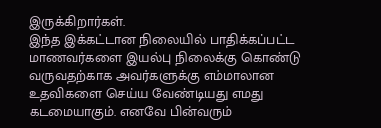இருக்கிறார்கள்.
இந்த இக்கட்டான நிலையில் பாதிக்கப்பட்ட மாணவர்களை இயல்பு நிலைக்கு கொண்டு வருவதற்காக அவர்களுக்கு எம்மாலான உதவிகளை செய்ய வேண்டியது எமது கடமையாகும். எனவே பின்வரும்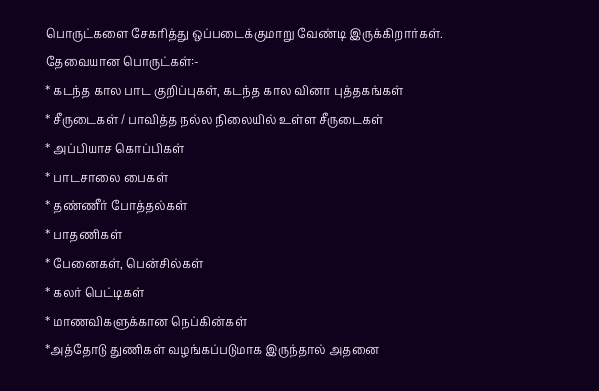பொருட்களை சேகரித்து ஒப்படைக்குமாறு வேண்டி இருக்கிறார்கள்.
தேவையான பொருட்கள்:-
* கடந்த கால பாட குறிப்புகள், கடந்த கால வினா புத்தகங்கள்
* சீருடைகள் / பாவித்த நல்ல நிலையில் உள்ள சீருடைகள்
* அப்பியாச கொப்பிகள்
* பாடசாலை பைகள்
* தண்ணீர் போத்தல்கள்
* பாதணிகள்
* பேனைகள், பென்சில்கள்
* கலர் பெட்டிகள்
* மாணவிகளுக்கான நெப்கின்கள்
*அத்தோடு துணிகள் வழங்கப்படுமாக இருந்தால் அதனை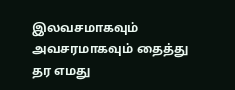இலவசமாகவும் அவசரமாகவும் தைத்து தர எமது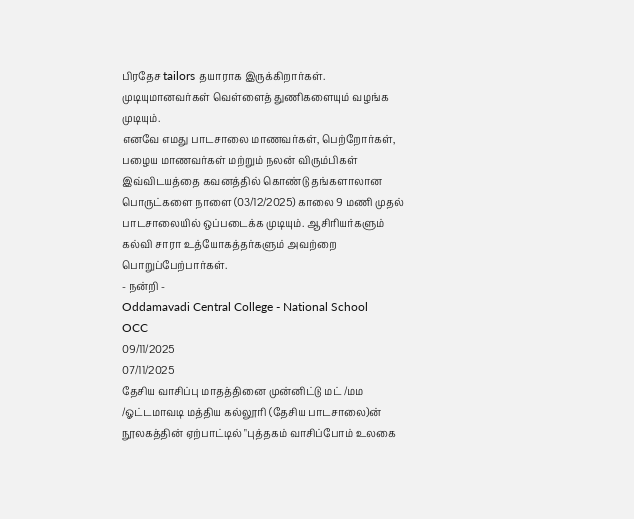பிரதேச tailors தயாராக இருக்கிறார்கள். முடியுமானவர்கள் வெள்ளைத் துணிகளையும் வழங்க முடியும்.
எனவே எமது பாடசாலை மாணவர்கள், பெற்றோர்கள், பழைய மாணவர்கள் மற்றும் நலன் விரும்பிகள் இவ்விடயத்தை கவனத்தில் கொண்டு தங்களாலான பொருட்களை நாளை (03/12/2025) காலை 9 மணி முதல் பாடசாலையில் ஒப்படைக்க முடியும். ஆசிரியர்களும் கல்வி சாரா உத்யோகத்தர்களும் அவற்றை பொறுப்பேற்பார்கள்.
- நன்றி -
Oddamavadi Central College - National School
OCC
09/11/2025
07/11/2025
தேசிய வாசிப்பு மாதத்தினை முன்னிட்டு மட் /மம /ஓட்டமாவடி மத்திய கல்லூரி (தேசிய பாடசாலை)ன் நூலகத்தின் ஏற்பாட்டில் "புத்தகம் வாசிப்போம் உலகை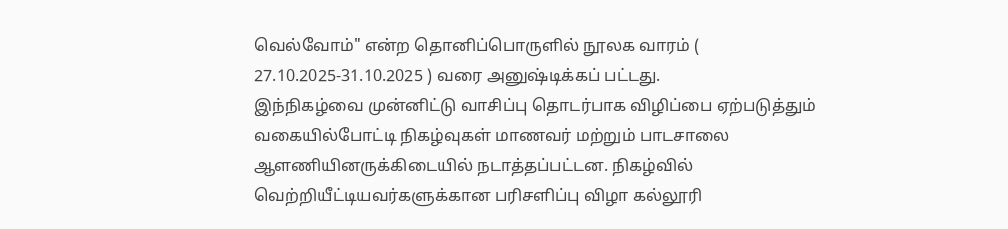வெல்வோம்" என்ற தொனிப்பொருளில் நூலக வாரம் ( 27.10.2025-31.10.2025 ) வரை அனுஷ்டிக்கப் பட்டது.
இந்நிகழ்வை முன்னிட்டு வாசிப்பு தொடர்பாக விழிப்பை ஏற்படுத்தும் வகையில்போட்டி நிகழ்வுகள் மாணவர் மற்றும் பாடசாலை ஆளணியினருக்கிடையில் நடாத்தப்பட்டன. நிகழ்வில் வெற்றியீட்டியவர்களுக்கான பரிசளிப்பு விழா கல்லூரி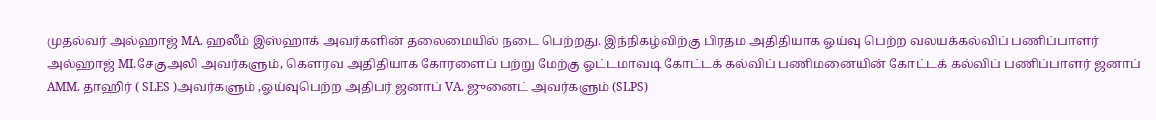முதல்வர் அல்ஹாஜ் MA. ஹலீம் இஸ்ஹாக் அவர்களின் தலைமையில் நடை பெற்றது. இந்நிகழ்விற்கு பிரதம அதிதியாக ஓய்வு பெற்ற வலயக்கல்விப் பணிப்பாளர் அல்ஹாஜ் MI.சேகுஅலி அவர்களும், கெளரவ அதிதியாக கோரளைப் பற்று மேற்கு ஓட்டமாவடி கோட்டக் கல்விப் பணிமனையின் கோட்டக் கல்விப் பணிப்பாளர் ஜனாப் AMM. தாஹிர் ( SLES )அவர்களும் ,ஓய்வுபெற்ற அதிபர் ஜனாப் VA. ஜுனைட் அவர்களும் (SLPS)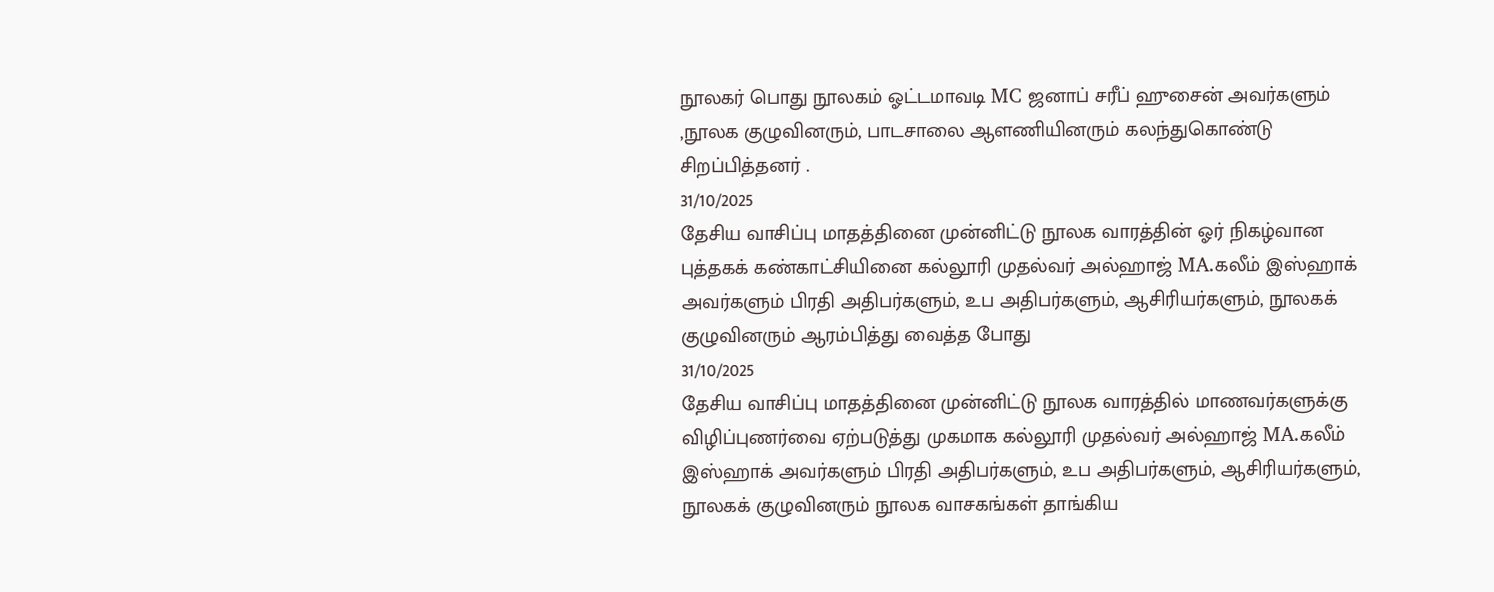நூலகர் பொது நூலகம் ஓட்டமாவடி MC ஜனாப் சரீப் ஹுசைன் அவர்களும் ,நூலக குழுவினரும், பாடசாலை ஆளணியினரும் கலந்துகொண்டு சிறப்பித்தனர் .
31/10/2025
தேசிய வாசிப்பு மாதத்தினை முன்னிட்டு நூலக வாரத்தின் ஓர் நிகழ்வான புத்தகக் கண்காட்சியினை கல்லூரி முதல்வர் அல்ஹாஜ் MA.கலீம் இஸ்ஹாக் அவர்களும் பிரதி அதிபர்களும், உப அதிபர்களும், ஆசிரியர்களும், நூலகக் குழுவினரும் ஆரம்பித்து வைத்த போது
31/10/2025
தேசிய வாசிப்பு மாதத்தினை முன்னிட்டு நூலக வாரத்தில் மாணவர்களுக்கு விழிப்புணர்வை ஏற்படுத்து முகமாக கல்லூரி முதல்வர் அல்ஹாஜ் MA.கலீம் இஸ்ஹாக் அவர்களும் பிரதி அதிபர்களும், உப அதிபர்களும், ஆசிரியர்களும், நூலகக் குழுவினரும் நூலக வாசகங்கள் தாங்கிய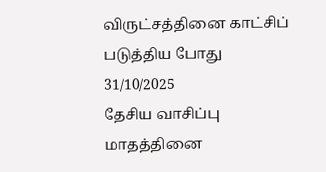விருட்சத்தினை காட்சிப் படுத்திய போது
31/10/2025
தேசிய வாசிப்பு மாதத்தினை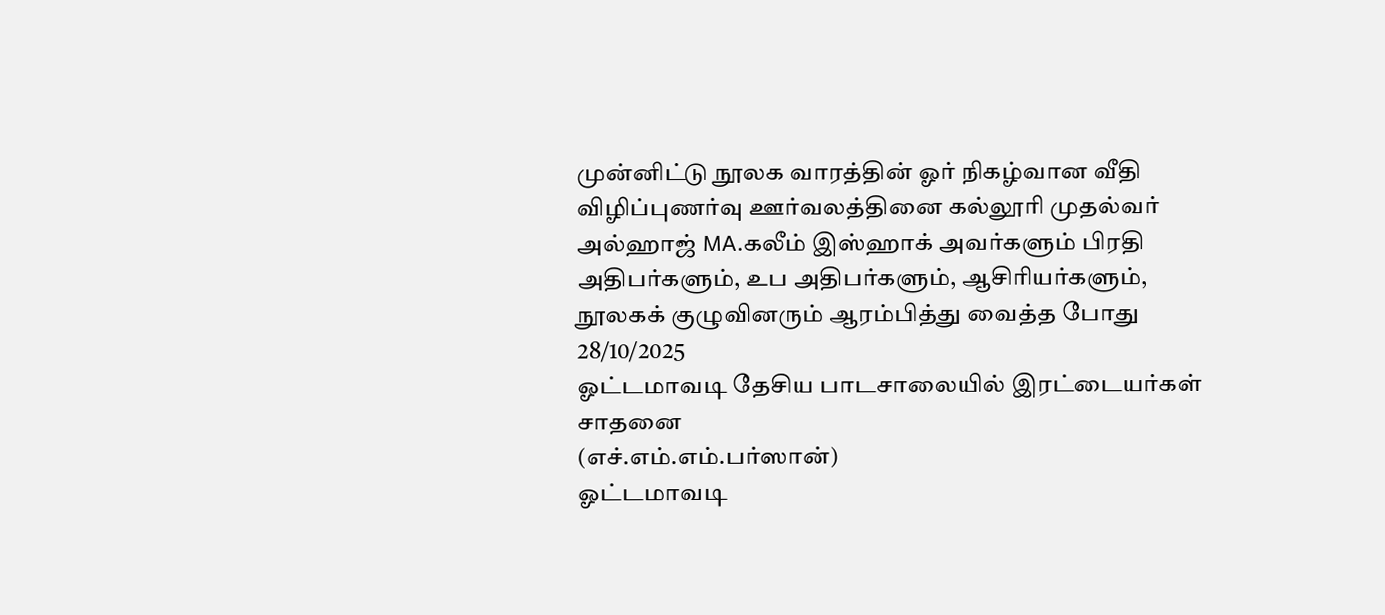முன்னிட்டு நூலக வாரத்தின் ஓர் நிகழ்வான வீதி விழிப்புணர்வு ஊர்வலத்தினை கல்லூரி முதல்வர் அல்ஹாஜ் MA.கலீம் இஸ்ஹாக் அவர்களும் பிரதி அதிபர்களும், உப அதிபர்களும், ஆசிரியர்களும், நூலகக் குழுவினரும் ஆரம்பித்து வைத்த போது
28/10/2025
ஓட்டமாவடி தேசிய பாடசாலையில் இரட்டையர்கள் சாதனை
(எச்.எம்.எம்.பர்ஸான்)
ஓட்டமாவடி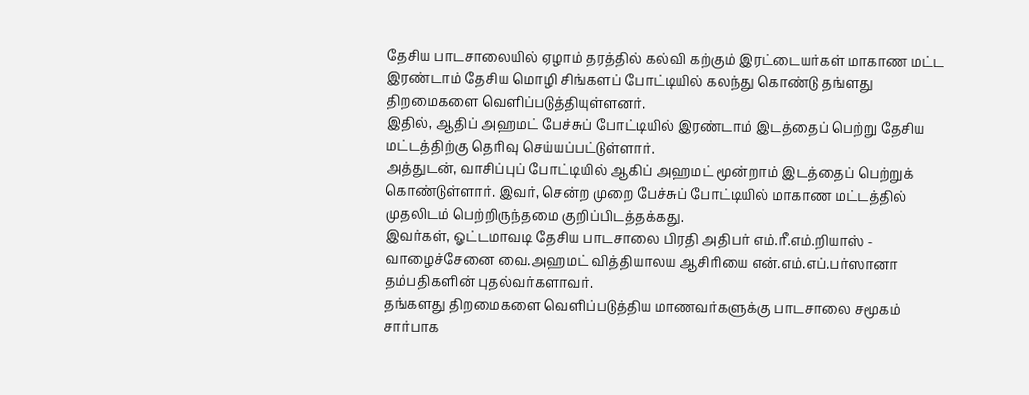தேசிய பாடசாலையில் ஏழாம் தரத்தில் கல்வி கற்கும் இரட்டையர்கள் மாகாண மட்ட இரண்டாம் தேசிய மொழி சிங்களப் போட்டியில் கலந்து கொண்டு தங்ளது திறமைகளை வெளிப்படுத்தியுள்ளனர்.
இதில், ஆதிப் அஹமட் பேச்சுப் போட்டியில் இரண்டாம் இடத்தைப் பெற்று தேசிய மட்டத்திற்கு தெரிவு செய்யப்பட்டுள்ளார்.
அத்துடன், வாசிப்புப் போட்டியில் ஆகிப் அஹமட் மூன்றாம் இடத்தைப் பெற்றுக் கொண்டுள்ளார். இவர், சென்ற முறை பேச்சுப் போட்டியில் மாகாண மட்டத்தில் முதலிடம் பெற்றிருந்தமை குறிப்பிடத்தக்கது.
இவர்கள், ஓட்டமாவடி தேசிய பாடசாலை பிரதி அதிபர் எம்.ரீ.எம்.றியாஸ் - வாழைச்சேனை வை.அஹமட் வித்தியாலய ஆசிரியை என்.எம்.எப்.பர்ஸானா தம்பதிகளின் புதல்வர்களாவர்.
தங்களது திறமைகளை வெளிப்படுத்திய மாணவர்களுக்கு பாடசாலை சமூகம் சார்பாக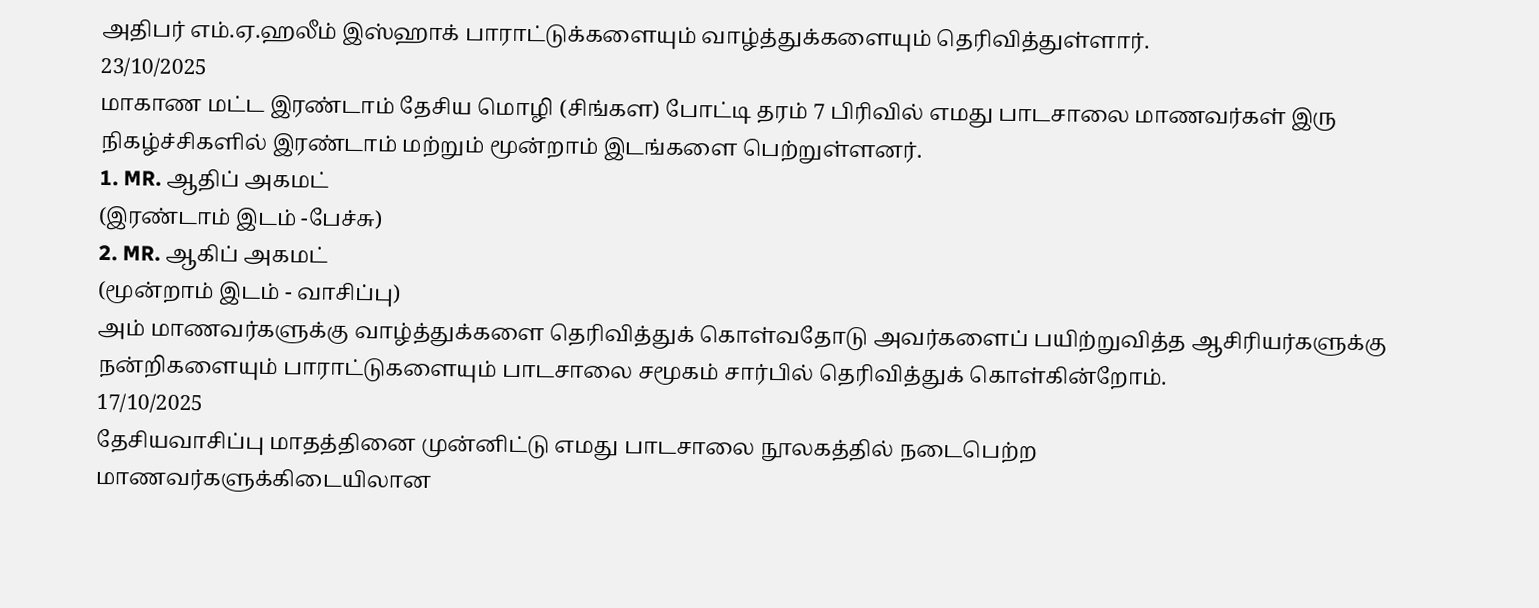அதிபர் எம்.ஏ.ஹலீம் இஸ்ஹாக் பாராட்டுக்களையும் வாழ்த்துக்களையும் தெரிவித்துள்ளார்.
23/10/2025
மாகாண மட்ட இரண்டாம் தேசிய மொழி (சிங்கள) போட்டி தரம் 7 பிரிவில் எமது பாடசாலை மாணவர்கள் இரு நிகழ்ச்சிகளில் இரண்டாம் மற்றும் மூன்றாம் இடங்களை பெற்றுள்ளனர்.
1. MR. ஆதிப் அகமட்
(இரண்டாம் இடம் -பேச்சு)
2. MR. ஆகிப் அகமட்
(மூன்றாம் இடம் - வாசிப்பு)
அம் மாணவர்களுக்கு வாழ்த்துக்களை தெரிவித்துக் கொள்வதோடு அவர்களைப் பயிற்றுவித்த ஆசிரியர்களுக்கு நன்றிகளையும் பாராட்டுகளையும் பாடசாலை சமூகம் சார்பில் தெரிவித்துக் கொள்கின்றோம்.
17/10/2025
தேசியவாசிப்பு மாதத்தினை முன்னிட்டு எமது பாடசாலை நூலகத்தில் நடைபெற்ற
மாணவர்களுக்கிடையிலான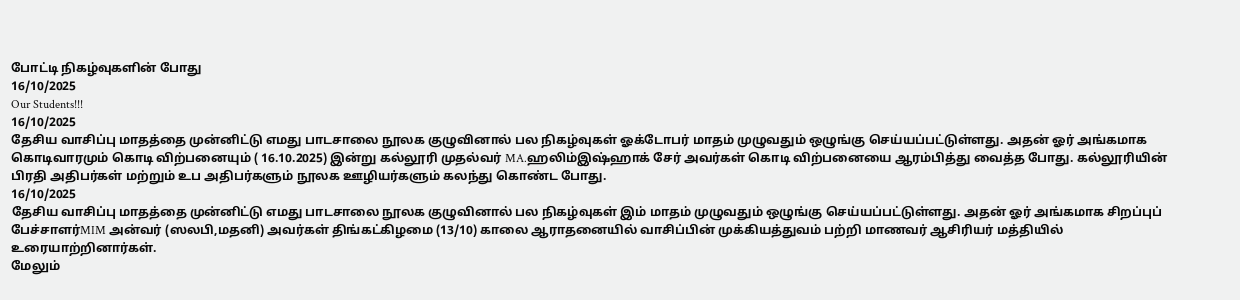போட்டி நிகழ்வுகளின் போது
16/10/2025
Our Students!!!
16/10/2025
தேசிய வாசிப்பு மாதத்தை முன்னிட்டு எமது பாடசாலை நூலக குழுவினால் பல நிகழ்வுகள் ஓக்டோபர் மாதம் முழுவதும் ஒழுங்கு செய்யப்பட்டுள்ளது. அதன் ஓர் அங்கமாக கொடிவாரமும் கொடி விற்பனையும் ( 16.10.2025) இன்று கல்லூரி முதல்வர் MA.ஹலிம்இஷ்ஹாக் சேர் அவர்கள் கொடி விற்பனையை ஆரம்பித்து வைத்த போது. கல்லூரியின் பிரதி அதிபர்கள் மற்றும் உப அதிபர்களும் நூலக ஊழியர்களும் கலந்து கொண்ட போது.
16/10/2025
தேசிய வாசிப்பு மாதத்தை முன்னிட்டு எமது பாடசாலை நூலக குழுவினால் பல நிகழ்வுகள் இம் மாதம் முழுவதும் ஒழுங்கு செய்யப்பட்டுள்ளது. அதன் ஓர் அங்கமாக சிறப்புப் பேச்சாளர்MIM அன்வர் (ஸலபி,மதனி) அவர்கள் திங்கட்கிழமை (13/10) காலை ஆராதனையில் வாசிப்பின் முக்கியத்துவம் பற்றி மாணவர் ஆசிரியர் மத்தியில் உரையாற்றினார்கள்.
மேலும்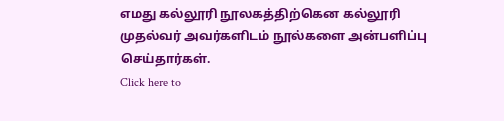எமது கல்லூரி நூலகத்திற்கென கல்லூரி முதல்வர் அவர்களிடம் நூல்களை அன்பளிப்பு செய்தார்கள்.
Click here to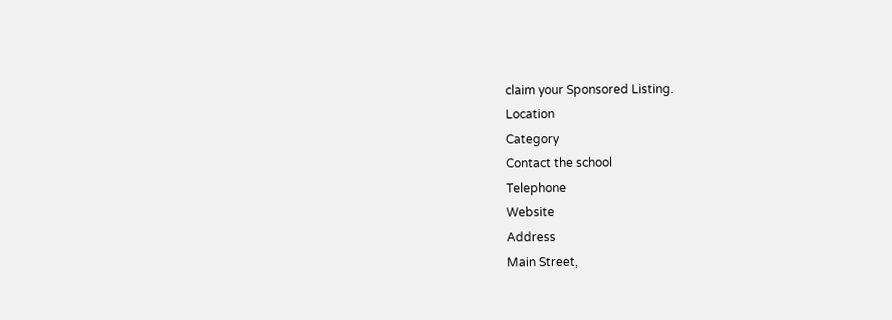claim your Sponsored Listing.
Location
Category
Contact the school
Telephone
Website
Address
Main Street,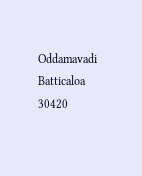Oddamavadi
Batticaloa
30420